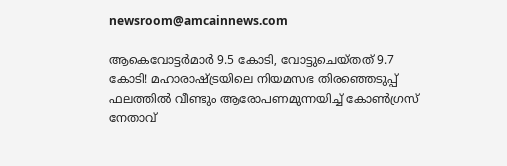newsroom@amcainnews.com

ആകെവോട്ടർമാർ 9.5 കോടി, വോട്ടുചെയ്തത് 9.7 കോടി! മഹാരാഷ്ട്രയിലെ നിയമസഭ തിരഞ്ഞെടുപ്പ് ഫലത്തിൽ വീണ്ടും ആരോപണമുന്നയിച്ച് കോൺഗ്രസ് നേതാവ്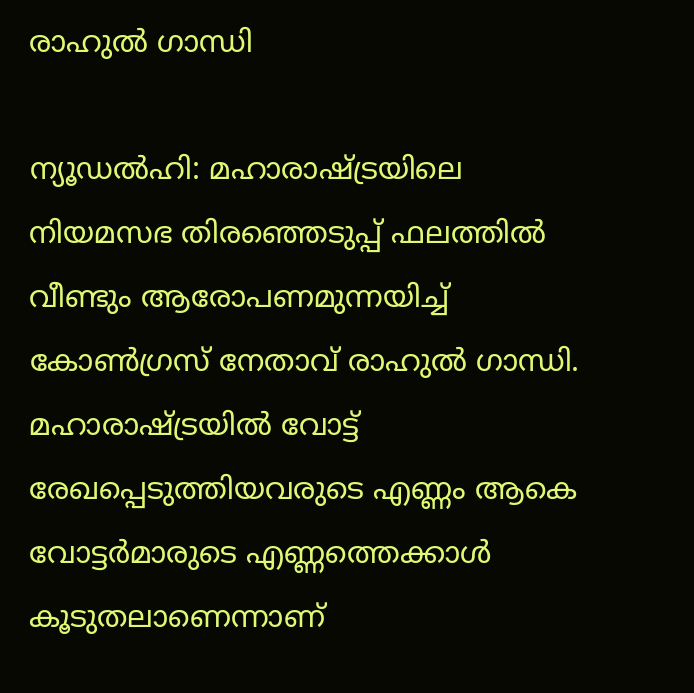രാഹുൽ ഗാന്ധി

ന്യൂഡൽഹി: മഹാരാഷ്ട്രയിലെ നിയമസഭ തിരഞ്ഞെടുപ്പ് ഫലത്തിൽ വീണ്ടും ആരോപണമുന്നയിച്ച് കോൺഗ്രസ് നേതാവ് രാഹുൽ ഗാന്ധി. മഹാരാഷ്ട്രയിൽ വോട്ട് രേഖപ്പെടുത്തിയവരുടെ എണ്ണം ആകെ വോട്ടർമാരുടെ എണ്ണത്തെക്കാൾ കൂടുതലാണെന്നാണ്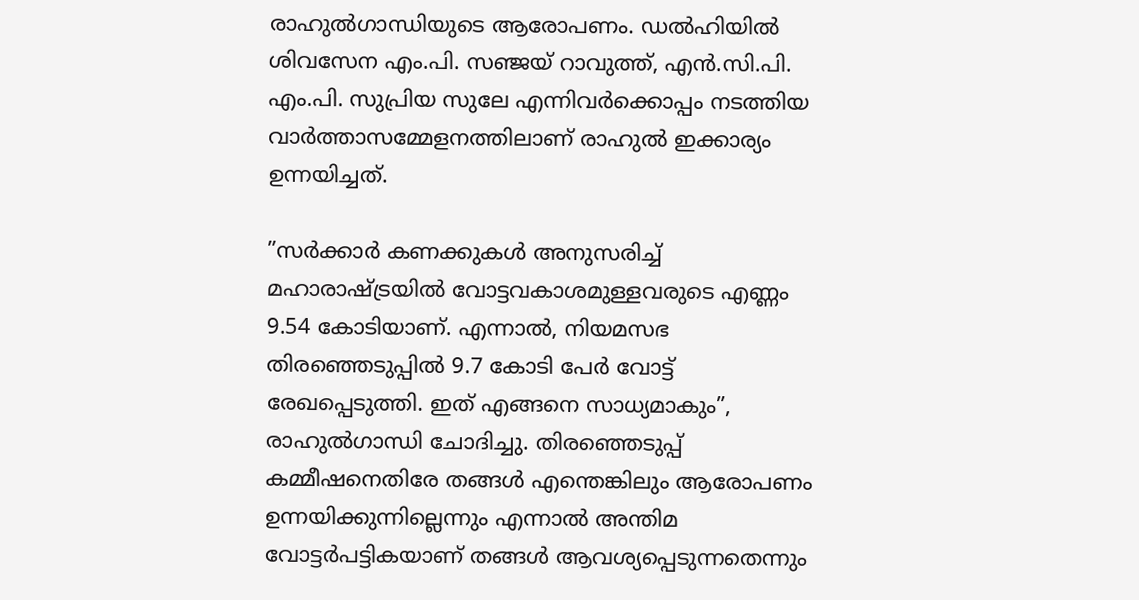രാഹുൽഗാന്ധിയുടെ ആരോപണം. ഡൽഹിയിൽ ശിവസേന എം.പി. സഞ്ജയ് റാവുത്ത്, എൻ.സി.പി. എം.പി. സുപ്രിയ സുലേ എന്നിവർക്കൊപ്പം നടത്തിയ വാർത്താസമ്മേളനത്തിലാണ് രാഹുൽ ഇക്കാര്യം ഉന്നയിച്ചത്.

”സർക്കാർ കണക്കുകൾ അനുസരിച്ച് മഹാരാഷ്ട്രയിൽ വോട്ടവകാശമുള്ളവരുടെ എണ്ണം 9.54 കോടിയാണ്. എന്നാൽ, നിയമസഭ തിരഞ്ഞെടുപ്പിൽ 9.7 കോടി പേർ വോട്ട് രേഖപ്പെടുത്തി. ഇത് എങ്ങനെ സാധ്യമാകും”, രാഹുൽഗാന്ധി ചോദിച്ചു. തിരഞ്ഞെടുപ്പ് കമ്മീഷനെതിരേ തങ്ങൾ എന്തെങ്കിലും ആരോപണം ഉന്നയിക്കുന്നില്ലെന്നും എന്നാൽ അന്തിമ വോട്ടർപട്ടികയാണ് തങ്ങൾ ആവശ്യപ്പെടുന്നതെന്നും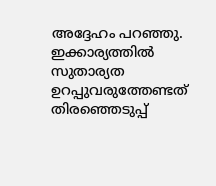അദ്ദേഹം പറഞ്ഞു. ഇക്കാര്യത്തിൽ സുതാര്യത ഉറപ്പുവരുത്തേണ്ടത് തിരഞ്ഞെടുപ്പ്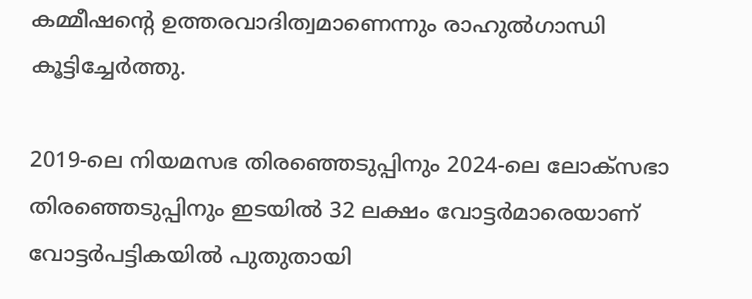കമ്മീഷന്റെ ഉത്തരവാദിത്വമാണെന്നും രാഹുൽഗാന്ധി കൂട്ടിച്ചേർത്തു.

2019-ലെ നിയമസഭ തിരഞ്ഞെടുപ്പിനും 2024-ലെ ലോക്‌സഭാ തിരഞ്ഞെടുപ്പിനും ഇടയിൽ 32 ലക്ഷം വോട്ടർമാരെയാണ് വോട്ടർപട്ടികയിൽ പുതുതായി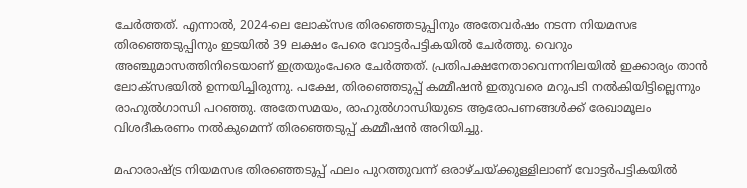ചേർത്തത്. എന്നാൽ, 2024-ലെ ലോക്‌സഭ തിരഞ്ഞെടുപ്പിനും അതേവർഷം നടന്ന നിയമസഭ തിരഞ്ഞെടുപ്പിനും ഇടയിൽ 39 ലക്ഷം പേരെ വോട്ടർപട്ടികയിൽ ചേർത്തു. വെറും അഞ്ചുമാസത്തിനിടെയാണ് ഇത്രയുംപേരെ ചേർത്തത്. പ്രതിപക്ഷനേതാവെന്നനിലയിൽ ഇക്കാര്യം താൻ ലോക്‌സഭയിൽ ഉന്നയിച്ചിരുന്നു. പക്ഷേ, തിരഞ്ഞെടുപ്പ് കമ്മീഷൻ ഇതുവരെ മറുപടി നൽകിയിട്ടില്ലെന്നും രാഹുൽഗാന്ധി പറഞ്ഞു. അതേസമയം, രാഹുൽഗാന്ധിയുടെ ആരോപണങ്ങൾക്ക് രേഖാമൂലം വിശദീകരണം നൽകുമെന്ന് തിരഞ്ഞെടുപ്പ് കമ്മീഷൻ അറിയിച്ചു.

മഹാരാഷ്ട്ര നിയമസഭ തിരഞ്ഞെടുപ്പ് ഫലം പുറത്തുവന്ന് ഒരാഴ്ചയ്ക്കുള്ളിലാണ് വോട്ടർപട്ടികയിൽ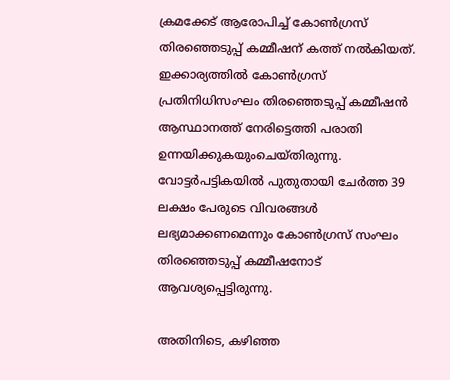ക്രമക്കേട് ആരോപിച്ച് കോൺഗ്രസ് തിരഞ്ഞെടുപ്പ് കമ്മീഷന് കത്ത് നൽകിയത്. ഇക്കാര്യത്തിൽ കോൺഗ്രസ് പ്രതിനിധിസംഘം തിരഞ്ഞെടുപ്പ് കമ്മീഷൻ ആസ്ഥാനത്ത് നേരിട്ടെത്തി പരാതി ഉന്നയിക്കുകയുംചെയ്തിരുന്നു. വോട്ടർപട്ടികയിൽ പുതുതായി ചേർത്ത 39 ലക്ഷം പേരുടെ വിവരങ്ങൾ ലഭ്യമാക്കണമെന്നും കോൺഗ്രസ് സംഘം തിരഞ്ഞെടുപ്പ് കമ്മീഷനോട് ആവശ്യപ്പെട്ടിരുന്നു.

അതിനിടെ, കഴിഞ്ഞ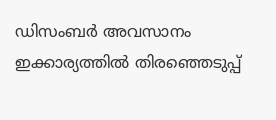ഡിസംബർ അവസാനം ഇക്കാര്യത്തിൽ തിരഞ്ഞെടുപ്പ്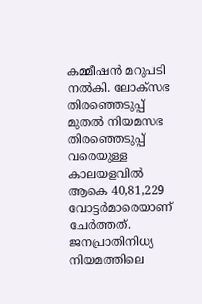കമ്മീഷൻ മറുപടി നൽകി. ലോക്‌സഭ തിരഞ്ഞെടുപ്പ് മുതൽ നിയമസഭ തിരഞ്ഞെടുപ്പ് വരെയുള്ള കാലയളവിൽ ആകെ 40,81,229 വോട്ടർമാരെയാണ് ചേർത്തത്. ജനപ്രാതിനിധ്യ നിയമത്തിലെ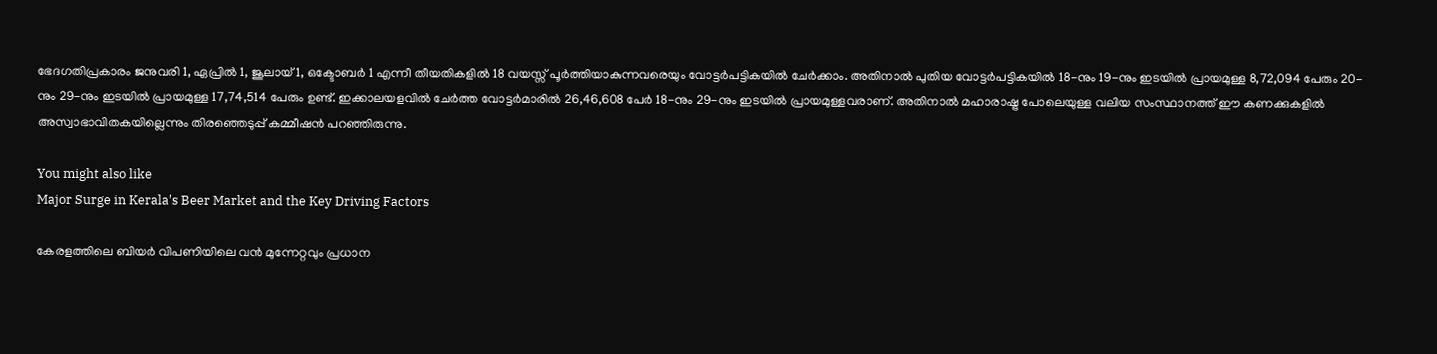ഭേദഗതിപ്രകാരം ജനുവരി 1, ഏപ്രിൽ 1, ജൂലായ് 1, ഒക്ടോബർ 1 എന്നീ തീയതികളിൽ 18 വയസ്സ് പൂർത്തിയാകുന്നവരെയും വോട്ടർപട്ടികയിൽ ചേർക്കാം. അതിനാൽ പുതിയ വോട്ടർപട്ടികയിൽ 18-നും 19-നും ഇടയിൽ പ്രായമുള്ള 8,72,094 പേരും 20-നും 29-നും ഇടയിൽ പ്രായമുള്ള 17,74,514 പേരും ഉണ്ട്. ഇക്കാലയളവിൽ ചേർത്ത വോട്ടർമാരിൽ 26,46,608 പേർ 18-നും 29-നും ഇടയിൽ പ്രായമുള്ളവരാണ്. അതിനാൽ മഹാരാഷ്ട്ര പോലെയുള്ള വലിയ സംസ്ഥാനത്ത് ഈ കണക്കുകളിൽ അസ്വാഭാവിതകയില്ലെന്നും തിരഞ്ഞെടുപ്പ് കമ്മീഷൻ പറഞ്ഞിരുന്നു.

You might also like
Major Surge in Kerala's Beer Market and the Key Driving Factors

കേരളത്തിലെ ബിയർ വിപണിയിലെ വൻ മുന്നേറ്റവും പ്രധാന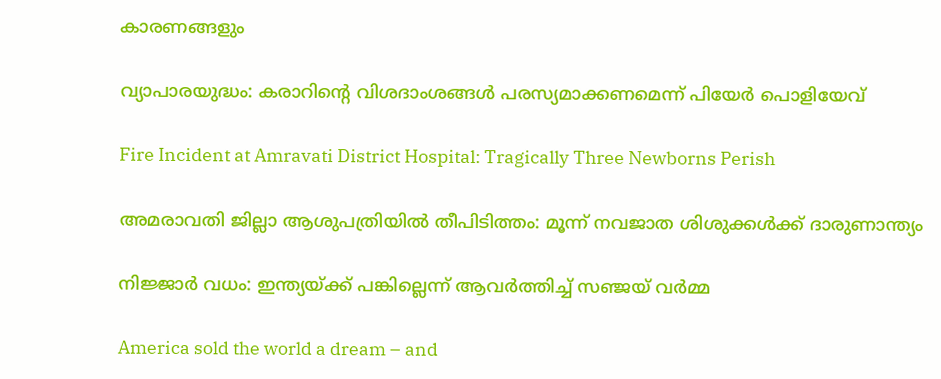കാരണങ്ങളും

വ്യാപാരയുദ്ധം: കരാറിന്‍റെ വിശദാംശങ്ങൾ പരസ്യമാക്കണമെന്ന് പിയേർ പൊളിയേവ്

Fire Incident at Amravati District Hospital: Tragically Three Newborns Perish

അമരാവതി ജില്ലാ ആശുപത്രിയിൽ തീപിടിത്തം: മൂന്ന് നവജാത ശിശുക്കൾക്ക് ദാരുണാന്ത്യം

നിജ്ജാർ വധം: ഇന്ത്യയ്ക്ക് പങ്കില്ലെന്ന് ആവർത്തിച്ച് സഞ്ജയ് വർമ്മ

America sold the world a dream – and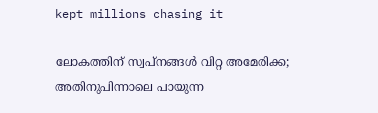kept millions chasing it

ലോകത്തിന് സ്വപ്നങ്ങൾ വിറ്റ അമേരിക്ക; അതിനുപിന്നാലെ പായുന്ന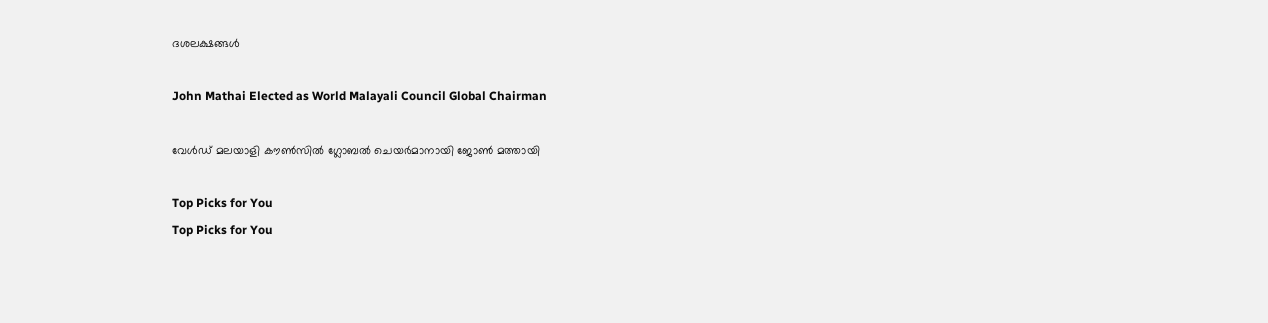ദശലക്ഷങ്ങൾ

John Mathai Elected as World Malayali Council Global Chairman

വേൾഡ് മലയാളി കൗൺസിൽ ഗ്ലോബൽ ചെയർമാനായി ജോൺ മത്തായി

Top Picks for You
Top Picks for You